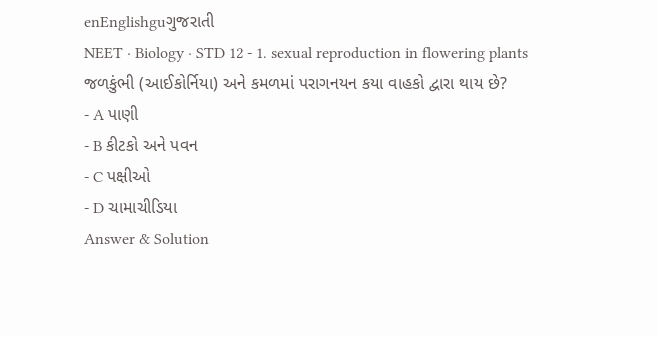enEnglishguગુજરાતી
NEET · Biology · STD 12 - 1. sexual reproduction in flowering plants
જળકુંભી (આઈકોર્નિયા) અને કમળમાં પરાગનયન કયા વાહકો દ્વારા થાય છે?
- A પાણી
- B કીટકો અને પવન
- C પક્ષીઓ
- D ચામાચીડિયા
Answer & Solution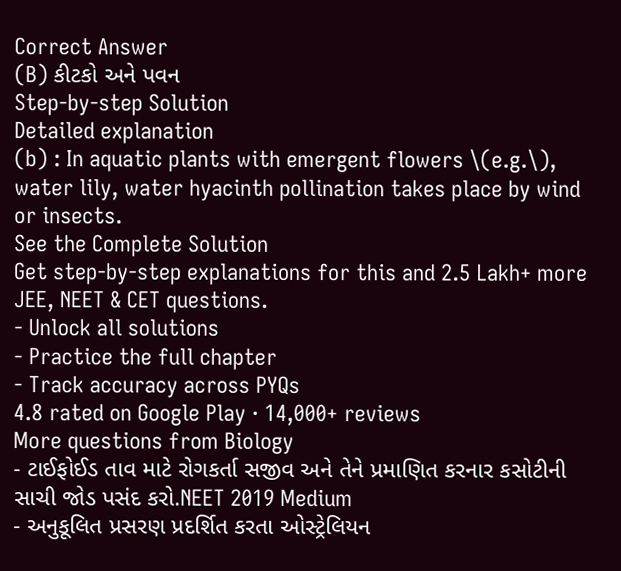Correct Answer
(B) કીટકો અને પવન
Step-by-step Solution
Detailed explanation
(b) : In aquatic plants with emergent flowers \(e.g.\), water lily, water hyacinth pollination takes place by wind or insects.
See the Complete Solution
Get step-by-step explanations for this and 2.5 Lakh+ more JEE, NEET & CET questions.
- Unlock all solutions
- Practice the full chapter
- Track accuracy across PYQs
4.8 rated on Google Play · 14,000+ reviews
More questions from Biology
- ટાઈફોઈડ તાવ માટે રોગકર્તા સજીવ અને તેને પ્રમાણિત કરનાર કસોટીની સાચી જોડ પસંદ કરો.NEET 2019 Medium
- અનુકૂલિત પ્રસરણ પ્રદર્શિત કરતા ઓસ્ટ્રેલિયન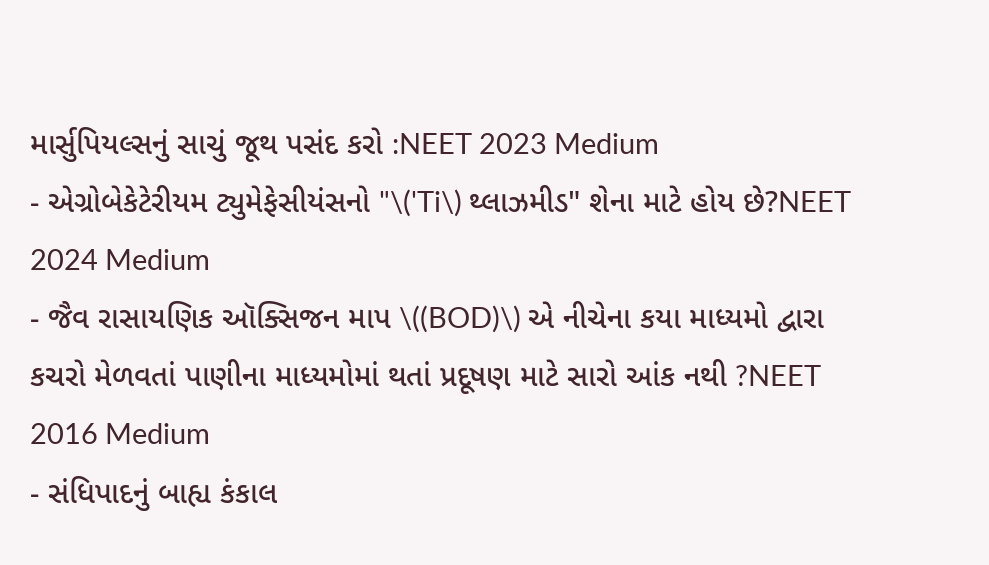માર્સુપિયલ્સનું સાચું જૂથ પસંદ કરો :NEET 2023 Medium
- એગ્રોબેકેટેરીયમ ટ્યુમેફેસીયંસનો "\('Ti\) થ્લાઝમીડ" શેના માટે હોય છે?NEET 2024 Medium
- જૈવ રાસાયણિક ઑક્સિજન માપ \((BOD)\) એ નીચેના કયા માધ્યમો દ્વારા કચરો મેળવતાં પાણીના માધ્યમોમાં થતાં પ્રદૂષણ માટે સારો આંક નથી ?NEET 2016 Medium
- સંધિપાદનું બાહ્ય કંકાલ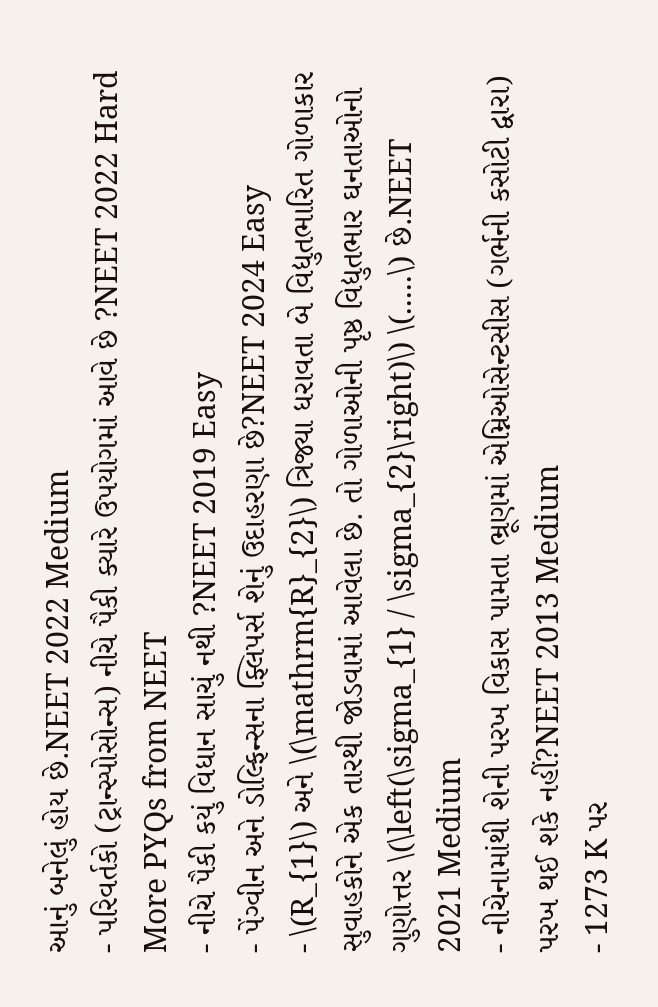આનું બનેલું હોય છે.NEET 2022 Medium
- પરિવર્તકો (ટ્રાન્સ્પોસોન્સ) નીચે પૈકી ક્યારે ઉપયોગમાં આવે છે ?NEET 2022 Hard
More PYQs from NEET
- નીચે પૈકી કયું વિધાન સાચું નથી ?NEET 2019 Easy
- પેંગ્વીન અને ડોલ્ફિન્સના ફ્લિપર્સ શેનું ઉદાહરણા છે?NEET 2024 Easy
- \(R_{1}\) અને \(\mathrm{R}_{2}\) ત્રિજ્યા ધરાવતા બે વિદ્યુતભારિત ગોળાકાર સુવાહકોને એક તારથી જોડવામાં આવેલા છે. તો ગોળાઓની પૃષ્ઠ વિદ્યુતભાર ઘનતાઓનો ગુણોત્તર \(\left(\sigma_{1} / \sigma_{2}\right)\) \(.....\) છે.NEET 2021 Medium
- નીચેનામાંથી શેની પરખ વિકાસ પામતા ભ્રૂણમાં એમ્નિઓસેન્ટસીસ (ગર્ભની કસોટી દ્વારા) પરખ થઈ શકે નહીં?NEET 2013 Medium
- 1273 K પર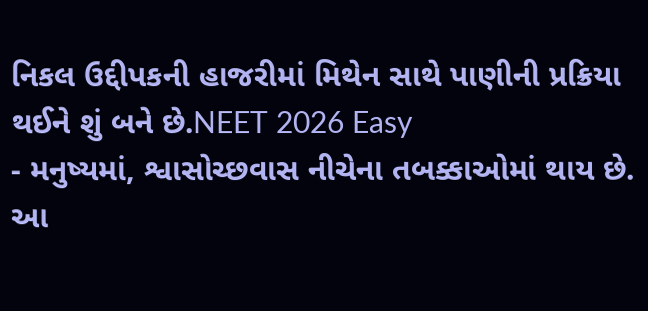નિકલ ઉદ્દીપકની હાજરીમાં મિથેન સાથે પાણીની પ્રક્રિયા થઈને શું બને છે.NEET 2026 Easy
- મનુષ્યમાં, શ્વાસોચ્છવાસ નીચેના તબક્કાઓમાં થાય છે. આ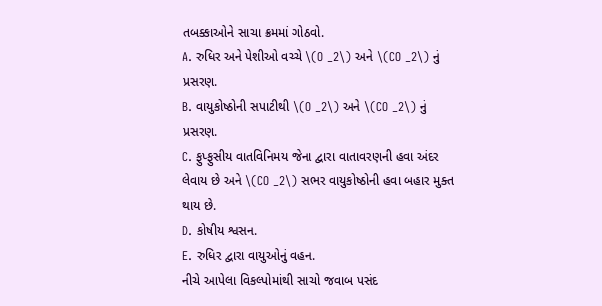તબક્કાઓને સાચા ક્રમમાં ગોઠવો.
A. રુધિર અને પેશીઓ વચ્ચે \(O _2\) અને \(CO _2\) નું પ્રસરણ.
B. વાયુકોષ્ઠોની સપાટીથી \(O _2\) અને \(CO _2\) નું પ્રસરણ.
C. ફુપ્ફુસીય વાતવિનિમય જેના દ્વારા વાતાવરણની હવા અંદર લેવાય છે અને \(CO _2\) સભર વાયુકોષ્ઠોની હવા બહાર મુક્ત થાય છે.
D. કોષીય શ્વસન.
E. રુધિર દ્વારા વાયુઓનું વહન.
નીચે આપેલા વિકલ્પોમાંથી સાચો જવાબ પસંદ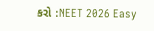કરો :NEET 2026 Easy